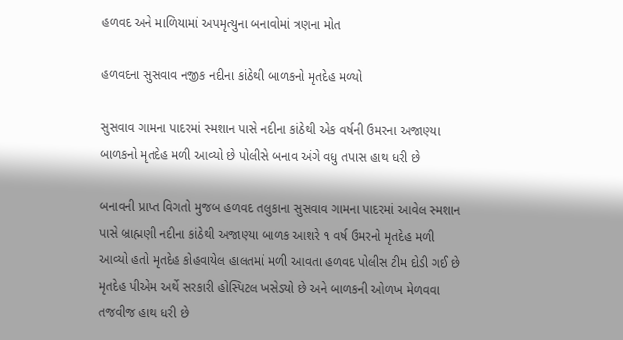હળવદ અને માળિયામાં અપમૃત્યુના બનાવોમાં ત્રણના મોત

હળવદના સુસવાવ નજીક નદીના કાંઠેથી બાળકનો મૃતદેહ મળ્યો

સુસવાવ ગામના પાદરમાં સ્મશાન પાસે નદીના કાંઠેથી એક વર્ષની ઉમરના અજાણ્યા બાળકનો મૃતદેહ મળી આવ્યો છે પોલીસે બનાવ અંગે વધુ તપાસ હાથ ધરી છે

બનાવની પ્રાપ્ત વિગતો મુજબ હળવદ તલુકાના સુસવાવ ગામના પાદરમાં આવેલ સ્મશાન પાસે બ્રાહ્મણી નદીના કાંઠેથી અજાણ્યા બાળક આશરે ૧ વર્ષ ઉમરનો મૃતદેહ મળી આવ્યો હતો મૃતદેહ કોહવાયેલ હાલતમાં મળી આવતા હળવદ પોલીસ ટીમ દોડી ગઈ છે મૃતદેહ પીએમ અર્થે સરકારી હોસ્પિટલ ખસેડ્યો છે અને બાળકની ઓળખ મેળવવા તજવીજ હાથ ધરી છે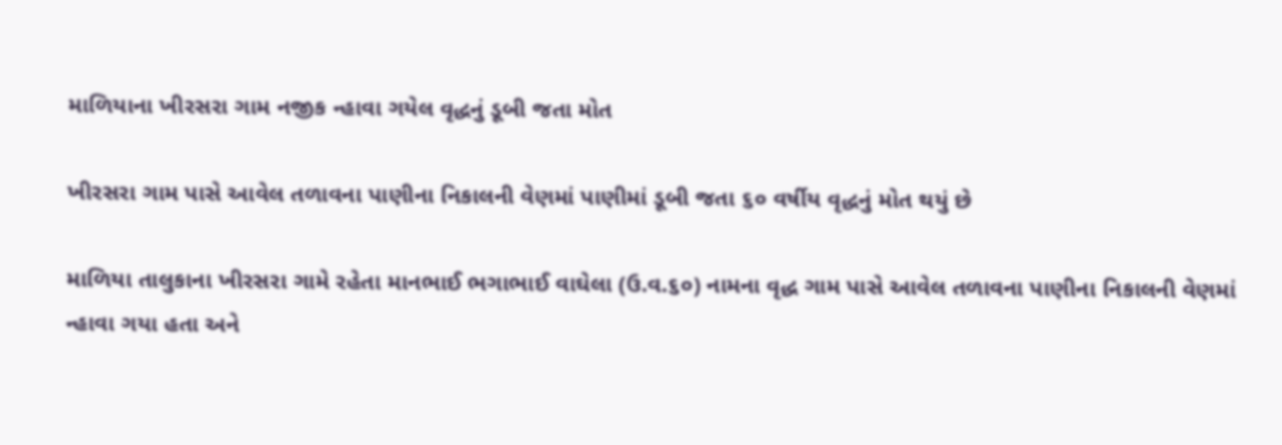માળિયાના ખીરસરા ગામ નજીક ન્હાવા ગયેલ વૃદ્ધનું ડૂબી જતા મોત

ખીરસરા ગામ પાસે આવેલ તળાવના પાણીના નિકાલની વેણમાં પાણીમાં ડૂબી જતા ૬૦ વર્ષીય વૃદ્ધનું મોત થયું છે

માળિયા તાલુકાના ખીરસરા ગામે રહેતા માનભાઈ ભગાભાઈ વાઘેલા (ઉ.વ.૬૦) નામના વૃદ્ધ ગામ પાસે આવેલ તળાવના પાણીના નિકાલની વેણમાં ન્હાવા ગયા હતા અને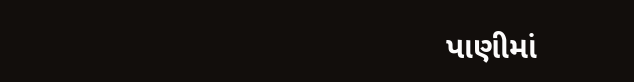પાણીમાં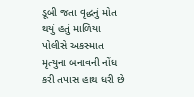ડૂબી જતા વૃદ્ધનું મોત થયું હતું માળિયા પોલીસે અકસ્માત મૃત્યુના બનાવની નોંધ કરી તપાસ હાથ ધરી છે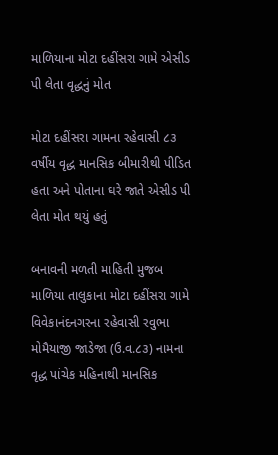માળિયાના મોટા દહીંસરા ગામે એસીડ પી લેતા વૃદ્ધનું મોત

મોટા દહીંસરા ગામના રહેવાસી ૮૩ વર્ષીય વૃદ્ધ માનસિક બીમારીથી પીડિત હતા અને પોતાના ઘરે જાતે એસીડ પી લેતા મોત થયું હતું

બનાવની મળતી માહિતી મુજબ માળિયા તાલુકાના મોટા દહીંસરા ગામે વિવેકાનંદનગરના રહેવાસી રવુભા મોમૈયાજી જાડેજા (ઉ.વ.૮૩) નામના વૃદ્ધ પાંચેક મહિનાથી માનસિક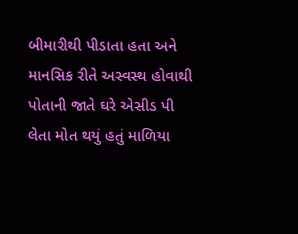બીમારીથી પીડાતા હતા અને માનસિક રીતે અસ્વસ્થ હોવાથી પોતાની જાતે ઘરે એસીડ પી લેતા મોત થયું હતું માળિયા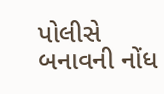પોલીસે બનાવની નોંધ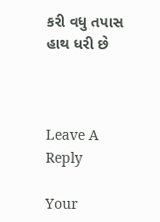કરી વધુ તપાસ હાથ ધરી છે



Leave A Reply

Your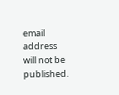email address will not be published.